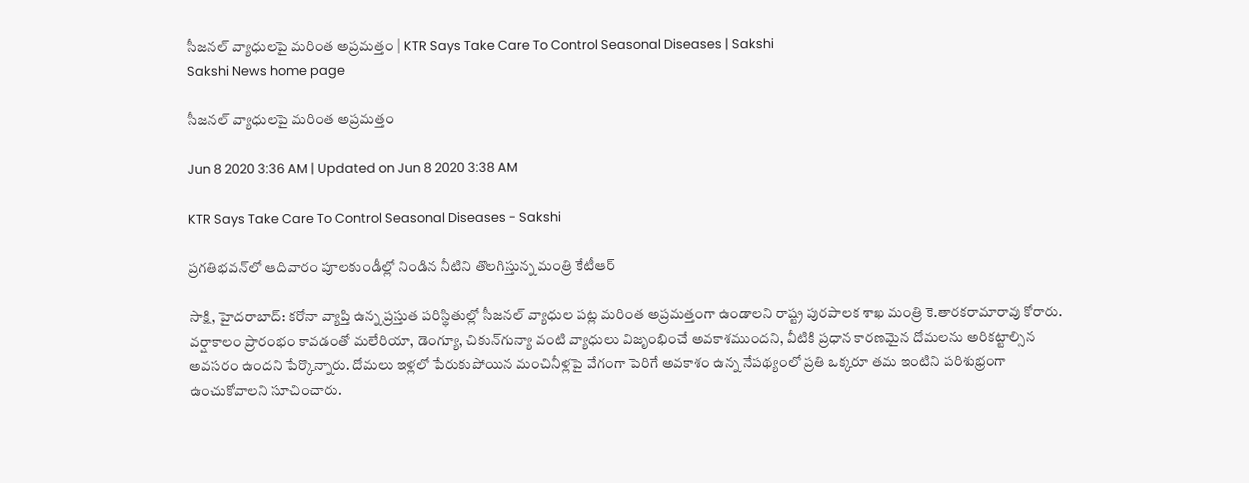సీజనల్‌ వ్యాధులపై మరింత అప్రమత్తం | KTR Says Take Care To Control Seasonal Diseases | Sakshi
Sakshi News home page

సీజనల్‌ వ్యాధులపై మరింత అప్రమత్తం

Jun 8 2020 3:36 AM | Updated on Jun 8 2020 3:38 AM

KTR Says Take Care To Control Seasonal Diseases - Sakshi

ప్రగతిభవన్‌లో ఆదివారం పూలకుండీల్లో నిండిన నీటిని తొలగిస్తున్న మంత్రి కేటీఆర్‌

సాక్షి, హైదరాబాద్‌: కరోనా వ్యాప్తి ఉన్న ప్రస్తుత పరిస్థితుల్లో సీజనల్‌ వ్యాధుల పట్ల మరింత అప్రమత్తంగా ఉండాలని రాష్ట్ర పురపాలక శాఖ మంత్రి కె.తారకరామారావు కోరారు. వర్షాకాలం ప్రారంభం కావడంతో మలేరియా, డెంగ్యూ, చికున్‌గున్యా వంటి వ్యాధులు విజృంభించే అవకాశముందని, వీటికి ప్రధాన కారణమైన దోమలను అరికట్టాల్సిన అవసరం ఉందని పేర్కొన్నారు. దోమలు ఇళ్లలో పేరుకుపోయిన మంచినీళ్లపై వేగంగా పెరిగే అవకాశం ఉన్న నేపథ్యంలో ప్రతి ఒక్కరూ తమ ఇంటిని పరిశుభ్రంగా ఉంచుకోవాలని సూచించారు.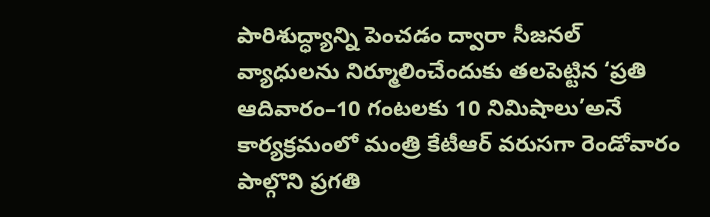పారిశుద్ధ్యాన్ని పెంచడం ద్వారా సీజనల్‌ వ్యాధులను నిర్మూలించేందుకు తలపెట్టిన ‘ప్రతి ఆదివారం–10 గంటలకు 10 నిమిషాలు’అనే కార్యక్రమంలో మంత్రి కేటీఆర్‌ వరుసగా రెండోవారం పాల్గొని ప్రగతి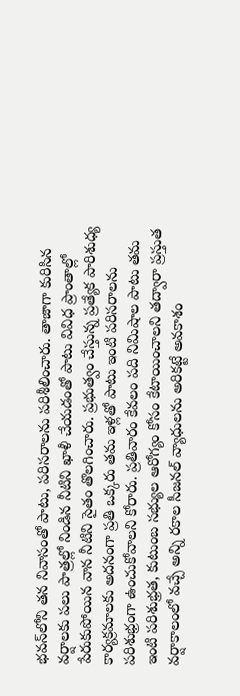భవన్‌లోని తన నివాసంతో పాటు, పరిసరాలను పరిశీలించారు. తాజాగా కురిసిన వర్షాలకు పలు పాత్రల్లో నిండిన నీటిని ఖాళీ చేయడంతో పాటు వివిధ ప్రాంతాల్లో పేరుకుపోయిన వాన నీటిని సైతం తొలగించారు. ప్రభుత్వం చేస్తున్న ప్రత్యేక పారిశుధ్య కార్యక్రమాలకు అదనంగా ప్రతి ఒక్కరు తమ ఇళ్లతో పాటు ఇంటి పరిసరాలను పరిశుభ్రంగా ఉంచుకోవాలని కోరారు. ప్రతివారం కేవలం పది నిమిషాల పాటు తమ ఇంటి పరిశుభ్రత, కుటుంబ సభ్యుల ఆరోగ్యం కోసం కేటాయించాలని తద్వారా ప్రస్తుత వర్షాకాలంలో వచ్చే అన్ని రకాల సీజనల్‌ వ్యాధులను అరికట్టే అవకాశం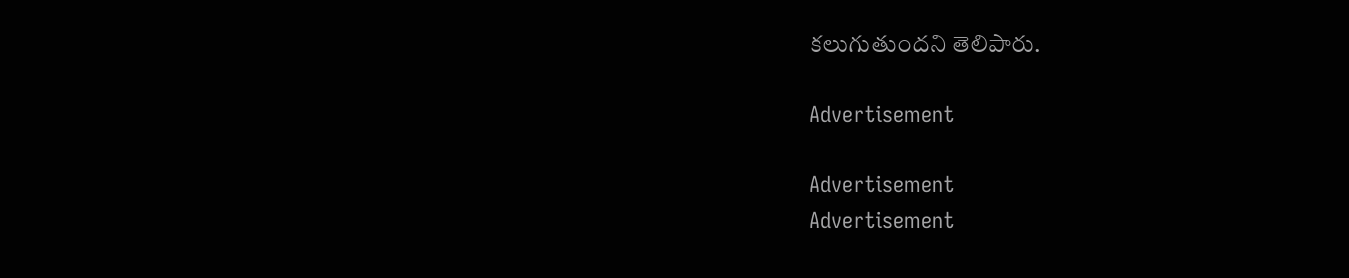కలుగుతుందని తెలిపారు.

Advertisement

Advertisement
Advertisement